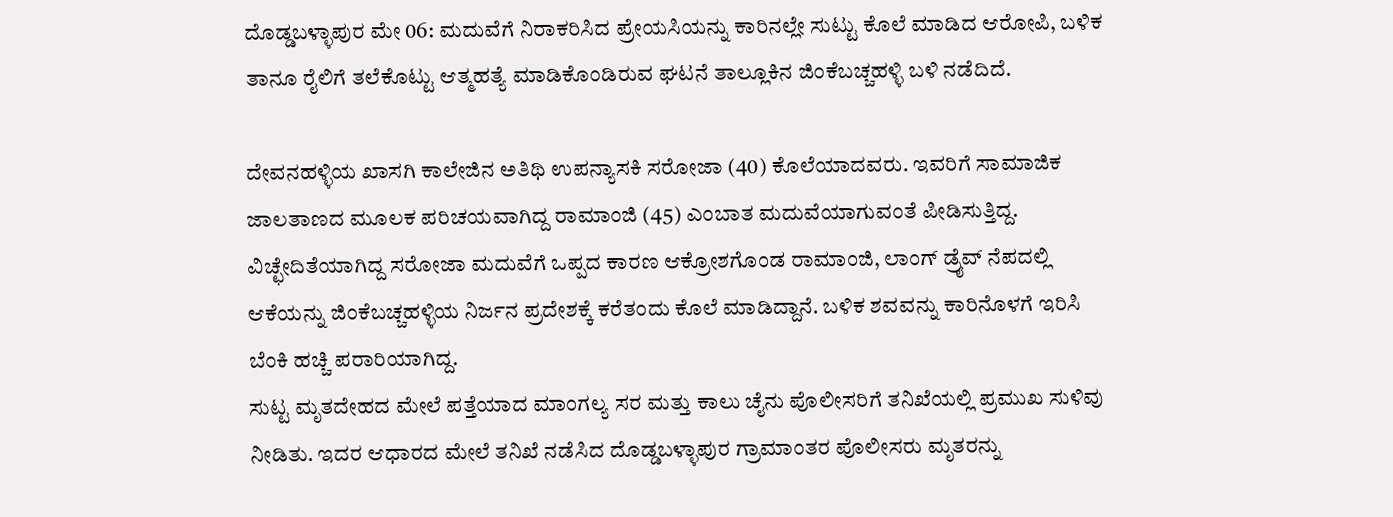ದೊಡ್ಡಬಳ್ಳಾಪುರ ಮೇ 06: ಮದುವೆಗೆ ನಿರಾಕರಿಸಿದ ಪ್ರೇಯಸಿಯನ್ನು ಕಾರಿನಲ್ಲೇ ಸುಟ್ಟು ಕೊಲೆ ಮಾಡಿದ ಆರೋಪಿ, ಬಳಿಕ ತಾನೂ ರೈಲಿಗೆ ತಲೆಕೊಟ್ಟು ಆತ್ಮಹತ್ಯೆ ಮಾಡಿಕೊಂಡಿರುವ ಘಟನೆ ತಾಲ್ಲೂಕಿನ ಜಿಂಕೆಬಚ್ಚಹಳ್ಳಿ ಬಳಿ ನಡೆದಿದೆ.

ದೇವನಹಳ್ಳಿಯ ಖಾಸಗಿ ಕಾಲೇಜಿನ ಅತಿಥಿ ಉಪನ್ಯಾಸಕಿ ಸರೋಜಾ (40) ಕೊಲೆಯಾದವರು. ಇವರಿಗೆ ಸಾಮಾಜಿಕ ಜಾಲತಾಣದ ಮೂಲಕ ಪರಿಚಯವಾಗಿದ್ದ ರಾಮಾಂಜಿ (45) ಎಂಬಾತ ಮದುವೆಯಾಗುವಂತೆ ಪೀಡಿಸುತ್ತಿದ್ದ. ವಿಚ್ಛೇದಿತೆಯಾಗಿದ್ದ ಸರೋಜಾ ಮದುವೆಗೆ ಒಪ್ಪದ ಕಾರಣ ಆಕ್ರೋಶಗೊಂಡ ರಾಮಾಂಜಿ, ಲಾಂಗ್ ಡ್ರೈವ್ ನೆಪದಲ್ಲಿ ಆಕೆಯನ್ನು ಜಿಂಕೆಬಚ್ಚಹಳ್ಳಿಯ ನಿರ್ಜನ ಪ್ರದೇಶಕ್ಕೆ ಕರೆತಂದು ಕೊಲೆ ಮಾಡಿದ್ದಾನೆ. ಬಳಿಕ ಶವವನ್ನು ಕಾರಿನೊಳಗೆ ಇರಿಸಿ ಬೆಂಕಿ ಹಚ್ಚಿ ಪರಾರಿಯಾಗಿದ್ದ.
ಸುಟ್ಟ ಮೃತದೇಹದ ಮೇಲೆ ಪತ್ತೆಯಾದ ಮಾಂಗಲ್ಯ ಸರ ಮತ್ತು ಕಾಲು ಚೈನು ಪೊಲೀಸರಿಗೆ ತನಿಖೆಯಲ್ಲಿ ಪ್ರಮುಖ ಸುಳಿವು ನೀಡಿತು. ಇದರ ಆಧಾರದ ಮೇಲೆ ತನಿಖೆ ನಡೆಸಿದ ದೊಡ್ಡಬಳ್ಳಾಪುರ ಗ್ರಾಮಾಂತರ ಪೊಲೀಸರು ಮೃತರನ್ನು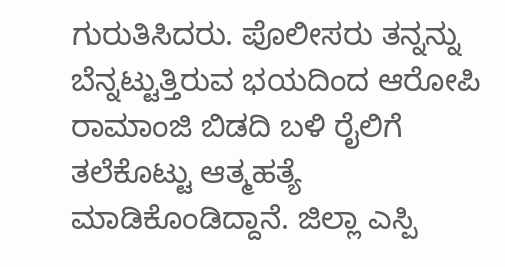ಗುರುತಿಸಿದರು. ಪೊಲೀಸರು ತನ್ನನ್ನು ಬೆನ್ನಟ್ಟುತ್ತಿರುವ ಭಯದಿಂದ ಆರೋಪಿ ರಾಮಾಂಜಿ ಬಿಡದಿ ಬಳಿ ರೈಲಿಗೆ ತಲೆಕೊಟ್ಟು ಆತ್ಮಹತ್ಯೆ ಮಾಡಿಕೊಂಡಿದ್ದಾನೆ. ಜಿಲ್ಲಾ ಎಸ್ಪಿ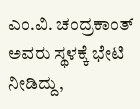ಎಂ.ವಿ. ಚಂದ್ರಕಾಂತ್ ಅವರು ಸ್ಥಳಕ್ಕೆ ಭೇಟಿ ನೀಡಿದ್ದು,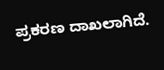ಪ್ರಕರಣ ದಾಖಲಾಗಿದೆ.